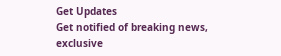Get Updates
Get notified of breaking news, exclusive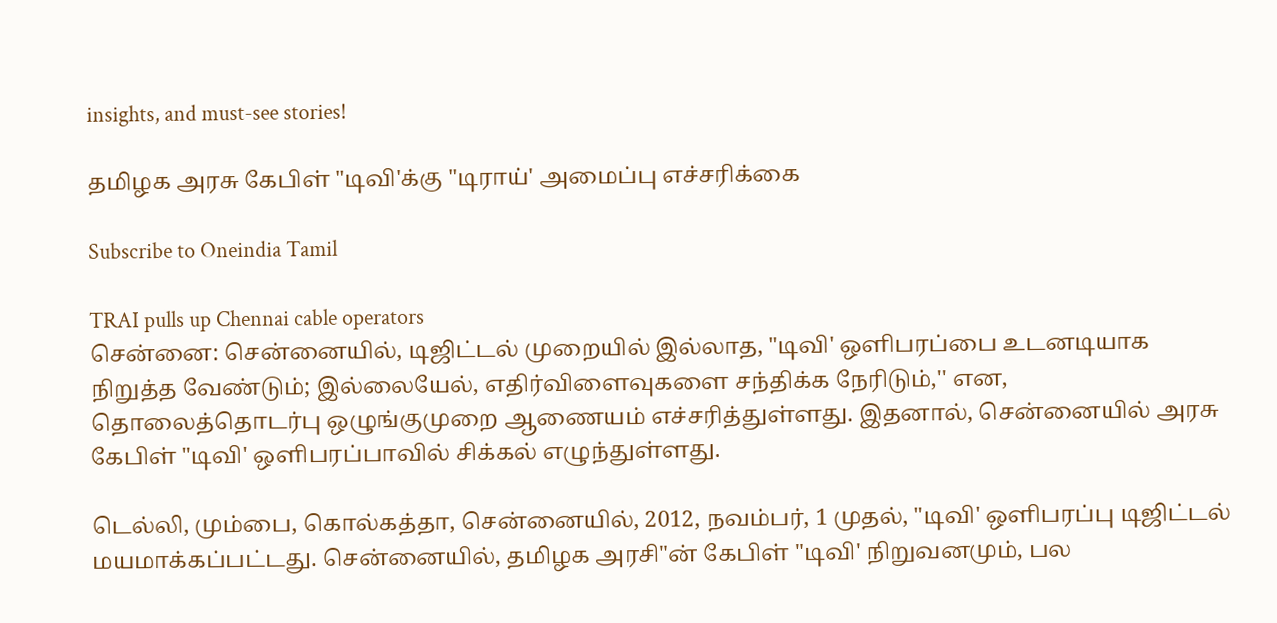insights, and must-see stories!

தமிழக அரசு கேபிள் "டிவி'க்கு "டிராய்' அமைப்பு எச்சரிக்கை

Subscribe to Oneindia Tamil

TRAI pulls up Chennai cable operators
சென்னை: சென்னையில், டிஜிட்டல் முறையில் இல்லாத, "டிவி' ஒளிபரப்பை உடனடியாக நிறுத்த வேண்டும்; இல்லையேல், எதிர்விளைவுகளை சந்திக்க நேரிடும்,'' என, தொலைத்தொடர்பு ஒழுங்குமுறை ஆணையம் எச்சரித்துள்ளது. இதனால், சென்னையில் அரசு கேபிள் "டிவி' ஒளிபரப்பாவில் சிக்கல் எழுந்துள்ளது.

டெல்லி, மும்பை, கொல்கத்தா, சென்னையில், 2012, நவம்பர், 1 முதல், "டிவி' ஒளிபரப்பு டிஜிட்டல் மயமாக்கப்பட்டது. சென்னையில், தமிழக அரசி"ன் கேபிள் "டிவி' நிறுவனமும், பல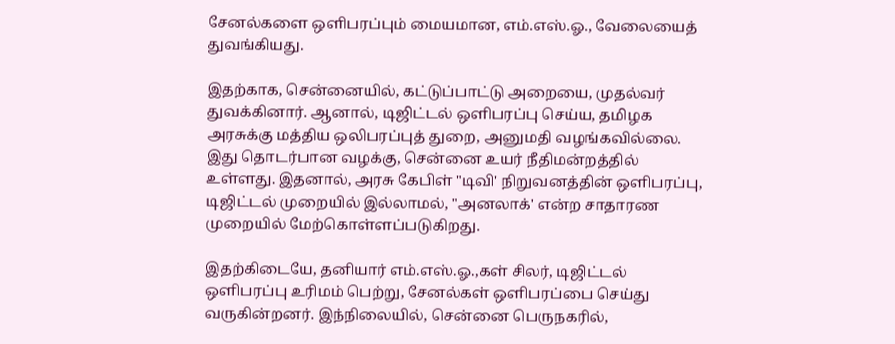சேனல்களை ஒளிபரப்பும் மையமான, எம்.எஸ்.ஓ., வேலையைத் துவங்கியது.

இதற்காக, சென்னையில், கட்டுப்பாட்டு அறையை, முதல்வர் துவக்கினார். ஆனால், டிஜிட்டல் ஒளிபரப்பு செய்ய, தமிழக அரசுக்கு மத்திய ஒலிபரப்புத் துறை, அனுமதி வழங்கவில்லை. இது தொடர்பான வழக்கு, சென்னை உயர் நீதிமன்றத்தில் உள்ளது. இதனால், அரசு கேபிள் "டிவி' நிறுவனத்தின் ஒளிபரப்பு, டிஜிட்டல் முறையில் இல்லாமல், "அனலாக்' என்ற சாதாரண முறையில் மேற்கொள்ளப்படுகிறது.

இதற்கிடையே, தனியார் எம்.எஸ்.ஓ.,கள் சிலர், டிஜிட்டல் ஒளிபரப்பு உரிமம் பெற்று, சேனல்கள் ஒளிபரப்பை செய்து வருகின்றனர். இந்நிலையில், சென்னை பெருநகரில்,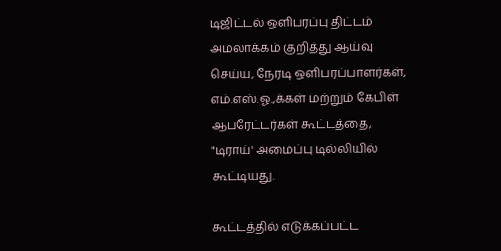டிஜிட்டல் ஒளிபரப்பு திட்டம் அமலாக்கம் குறித்து ஆய்வு செய்ய, நேரடி ஒளிபரப்பாளர்கள், எம்.எஸ்.ஓ.,க்கள் மற்றும் கேபிள் ஆபரேட்டர்கள் கூட்டத்தை, "டிராய்' அமைப்பு டில்லியில் கூட்டியது.

கூட்டத்தில் எடுக்கப்பட்ட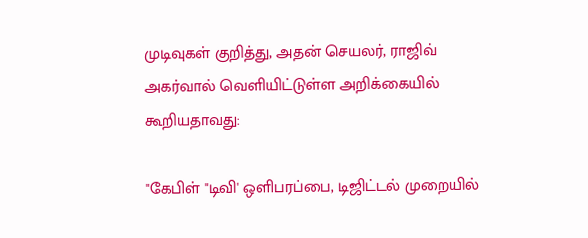முடிவுகள் குறித்து, அதன் செயலர், ராஜிவ் அகர்வால் வெளியிட்டுள்ள அறிக்கையில் கூறியதாவது:

"கேபிள் "டிவி' ஒளிபரப்பை, டிஜிட்டல் முறையில்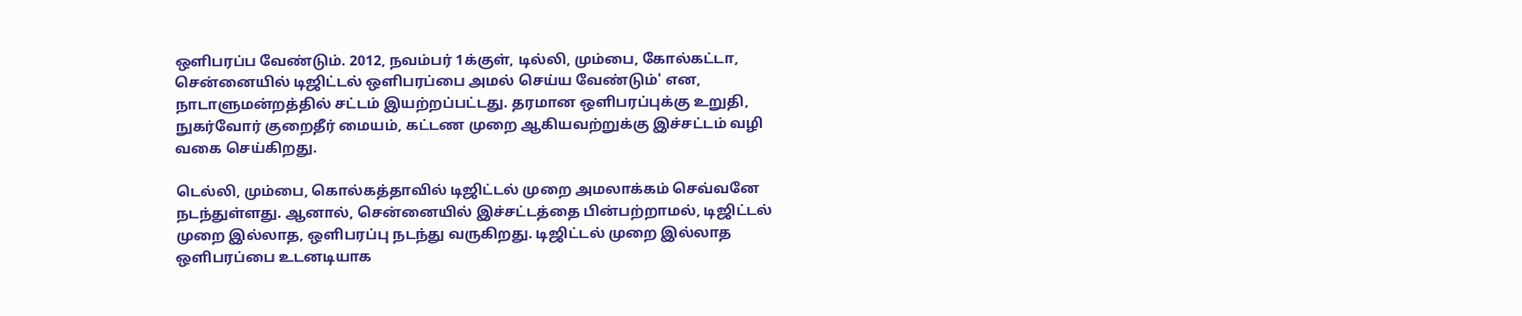ஒளிபரப்ப வேண்டும். 2012, நவம்பர் 1க்குள், டில்லி, மும்பை, கோல்கட்டா, சென்னையில் டிஜிட்டல் ஒளிபரப்பை அமல் செய்ய வேண்டும்' என, நாடாளுமன்றத்தில் சட்டம் இயற்றப்பட்டது. தரமான ஒளிபரப்புக்கு உறுதி, நுகர்வோர் குறைதீர் மையம், கட்டண முறை ஆகியவற்றுக்கு இச்சட்டம் வழி வகை செய்கிறது.

டெல்லி, மும்பை, கொல்கத்தாவில் டிஜிட்டல் முறை அமலாக்கம் செவ்வனே நடந்துள்ளது. ஆனால், சென்னையில் இச்சட்டத்தை பின்பற்றாமல், டிஜிட்டல் முறை இல்லாத, ஒளிபரப்பு நடந்து வருகிறது. டிஜிட்டல் முறை இல்லாத ஒளிபரப்பை உடனடியாக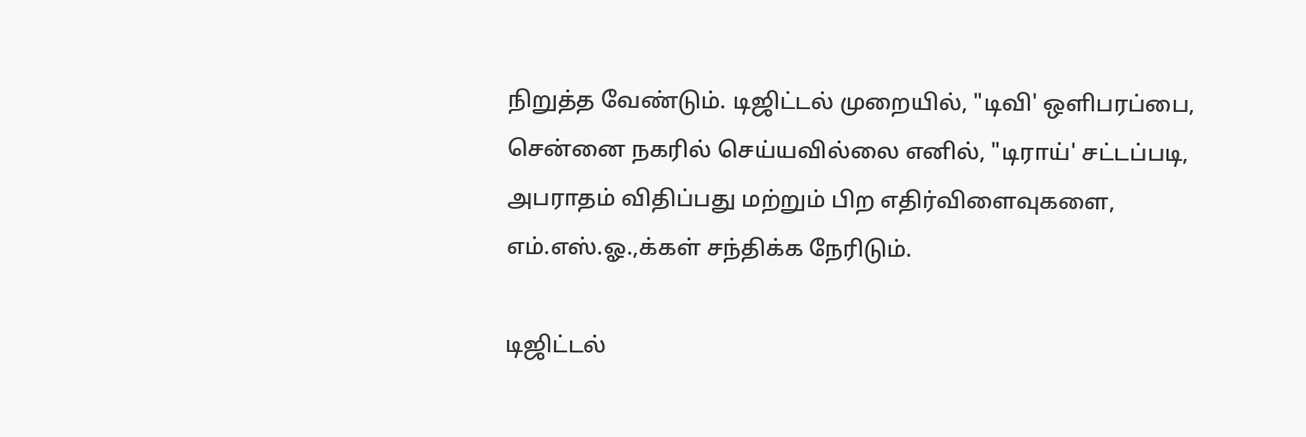நிறுத்த வேண்டும். டிஜிட்டல் முறையில், "டிவி' ஒளிபரப்பை, சென்னை நகரில் செய்யவில்லை எனில், "டிராய்' சட்டப்படி, அபராதம் விதிப்பது மற்றும் பிற எதிர்விளைவுகளை, எம்.எஸ்.ஓ.,க்கள் சந்திக்க நேரிடும்.

டிஜிட்டல்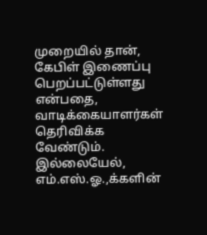முறையில் தான், கேபிள் இணைப்பு பெறப்பட்டுள்ளது என்பதை, வாடிக்கையாளர்கள் தெரிவிக்க வேண்டும். இல்லையேல், எம்.எஸ்.ஓ.,க்களின்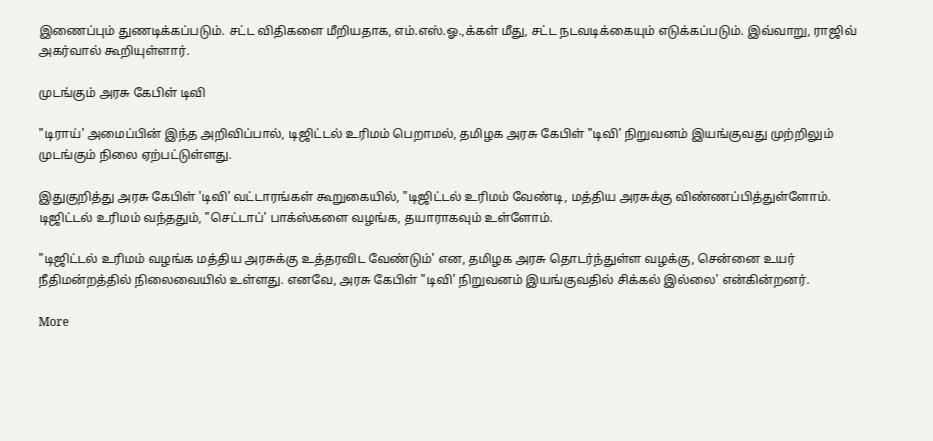இணைப்பும் துணடிக்கப்படும். சட்ட விதிகளை மீறியதாக, எம்.எஸ்.ஓ.,க்கள் மீது, சட்ட நடவடிக்கையும் எடுக்கப்படும். இவ்வாறு, ராஜிவ் அகர்வால் கூறியுள்ளார்.

முடங்கும் அரசு கேபிள் டிவி

"டிராய்' அமைப்பின் இந்த அறிவிப்பால், டிஜிட்டல் உரிமம் பெறாமல், தமிழக அரசு கேபிள் "டிவி' நிறுவனம் இயங்குவது முற்றிலும் முடங்கும் நிலை ஏற்பட்டுள்ளது.

இதுகுறித்து அரசு கேபிள் 'டிவி' வட்டாரங்கள் கூறுகையில், "டிஜிட்டல் உரிமம் வேண்டி, மத்திய அரசுக்கு விண்ணப்பித்துள்ளோம். டிஜிட்டல் உரிமம் வந்ததும், "செட்டாப்' பாக்ஸ்களை வழங்க, தயாராகவும் உள்ளோம்.

"டிஜிட்டல் உரிமம் வழங்க மத்திய அரசுக்கு உத்தரவிட வேண்டும்' என, தமிழக அரசு தொடர்ந்துள்ள வழக்கு, சென்னை உயர் நீதிமன்றத்தில் நிலைவையில் உள்ளது. எனவே, அரசு கேபிள் "டிவி' நிறுவனம் இயங்குவதில் சிக்கல் இல்லை' என்கின்றனர்.

More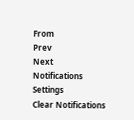From
Prev
Next
Notifications
Settings
Clear Notifications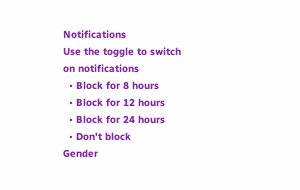Notifications
Use the toggle to switch on notifications
  • Block for 8 hours
  • Block for 12 hours
  • Block for 24 hours
  • Don't block
Gender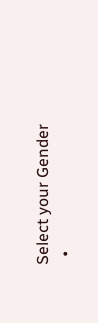Select your Gender
  •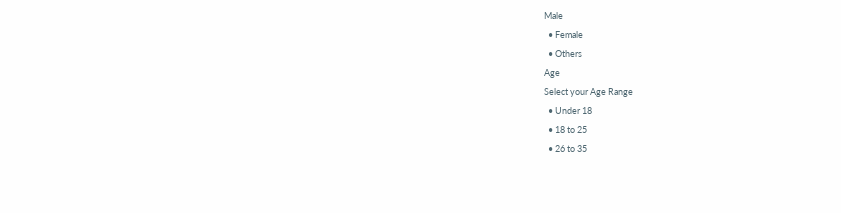Male
  • Female
  • Others
Age
Select your Age Range
  • Under 18
  • 18 to 25
  • 26 to 35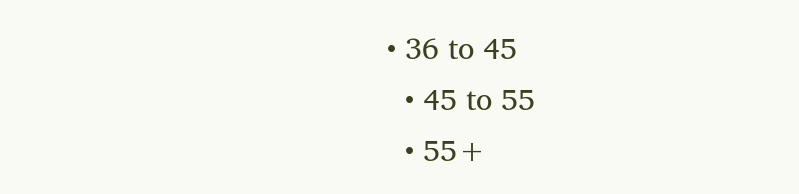• 36 to 45
  • 45 to 55
  • 55+